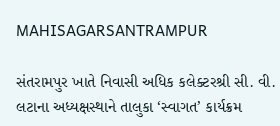MAHISAGARSANTRAMPUR

સંતરામપુર ખાતે નિવાસી અધિક કલેક્ટરશ્રી સી. વી. લટાના અધ્યક્ષસ્થાને તાલુકા ‘સ્વાગત’ કાર્યક્રમ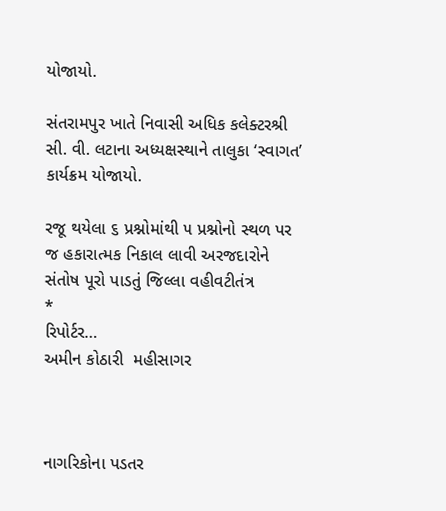યોજાયો.

સંતરામપુર ખાતે નિવાસી અધિક કલેક્ટરશ્રી સી. વી. લટાના અધ્યક્ષસ્થાને તાલુકા ‘સ્વાગત’ કાર્યક્રમ યોજાયો.

રજૂ થયેલા ૬ પ્રશ્નોમાંથી ૫ પ્રશ્નોનો સ્થળ પર જ હકારાત્મક નિકાલ લાવી અરજદારોને સંતોષ પૂરો પાડતું જિલ્લા વહીવટીતંત્ર
*
રિપોર્ટર…
અમીન કોઠારી  મહીસાગર



નાગરિકોના પડતર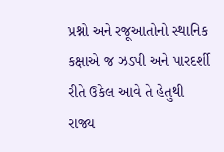પ્રશ્નો અને રજૂઆતોનો સ્થાનિક કક્ષાએ જ ઝડપી અને પારદર્શી રીતે ઉકેલ આવે તે હેતુથી રાજ્ય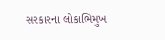સરકારના લોકાભિમુખ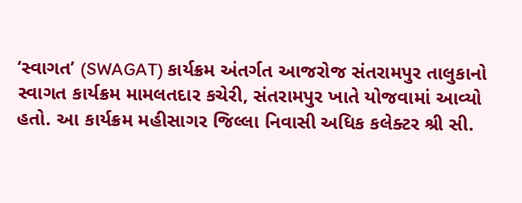‘સ્વાગત’ (SWAGAT) કાર્યક્રમ અંતર્ગત આજરોજ સંતરામપુર તાલુકાનો સ્વાગત કાર્યક્રમ મામલતદાર કચેરી, સંતરામપુર ખાતે યોજવામાં આવ્યો હતો. આ કાર્યક્રમ મહીસાગર જિલ્લા નિવાસી અધિક કલેક્ટર શ્રી સી.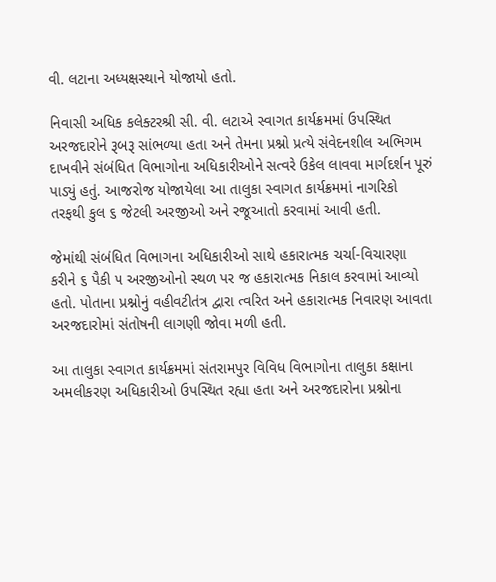વી. લટાના અધ્યક્ષસ્થાને યોજાયો હતો.

નિવાસી અધિક કલેક્ટરશ્રી સી. વી. લટાએ સ્વાગત કાર્યક્રમમાં ઉપસ્થિત અરજદારોને રૂબરૂ સાંભળ્યા હતા અને તેમના પ્રશ્નો પ્રત્યે સંવેદનશીલ અભિગમ દાખવીને સંબંધિત વિભાગોના અધિકારીઓને સત્વરે ઉકેલ લાવવા માર્ગદર્શન પૂરું પાડ્યું હતું. આજરોજ યોજાયેલા આ તાલુકા સ્વાગત કાર્યક્રમમાં નાગરિકો તરફથી કુલ ૬ જેટલી અરજીઓ અને રજૂઆતો કરવામાં આવી હતી.

જેમાંથી સંબંધિત વિભાગના અધિકારીઓ સાથે હકારાત્મક ચર્ચા-વિચારણા કરીને ૬ પૈકી ૫ અરજીઓનો સ્થળ પર જ હકારાત્મક નિકાલ કરવામાં આવ્યો હતો. પોતાના પ્રશ્નોનું વહીવટીતંત્ર દ્વારા ત્વરિત અને હકારાત્મક નિવારણ આવતા અરજદારોમાં સંતોષની લાગણી જોવા મળી હતી.

આ તાલુકા સ્વાગત કાર્યક્રમમાં સંતરામપુર વિવિધ વિભાગોના તાલુકા કક્ષાના અમલીકરણ અધિકારીઓ ઉપસ્થિત રહ્યા હતા અને અરજદારોના પ્રશ્નોના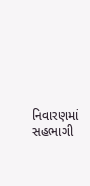નિવારણમાં સહભાગી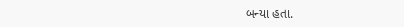બન્યા હતા.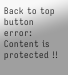Back to top button
error: Content is protected !!